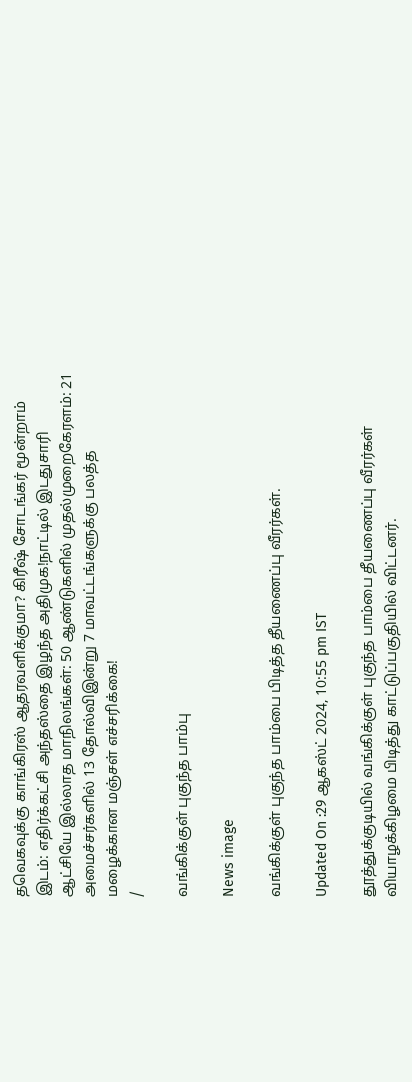தவெகவுக்கு காங்கிரஸ் ஆதரவளிக்குமா? கிரீஷ் சோடங்கர் மூன்றாம் இடம்: எதிர்க்கட்சி அந்தஸ்தை இழந்த அதிமுக!நாட்டில் இடதுசாரி ஆட்சியே இல்லாத மாநிலங்கள்: 50 ஆண்டுகளில் முதல்முறைகேரளம்: 21 அமைச்சர்களில் 13 தோல்விஇன்று 7 மாவட்டங்களுக்கு பலத்த மழைக்கான மஞ்சள் எச்சரிக்கை!
/

வங்கிக்குள் புகுந்த பாம்பு

News image

வங்கிக்குள் புகுந்த பாம்பை பிடித்த தீயணைப்பு வீரர்கள்.

Updated On :29 ஆகஸ்ட் 2024, 10:55 pm IST

தூத்துக்குடியில் வங்கிக்குள் புகுந்த பாம்பை தீயணைப்பு வீரர்கள் வியாழக்கிழமை பிடித்து காட்டுப்பகுதியில் விட்டனர்.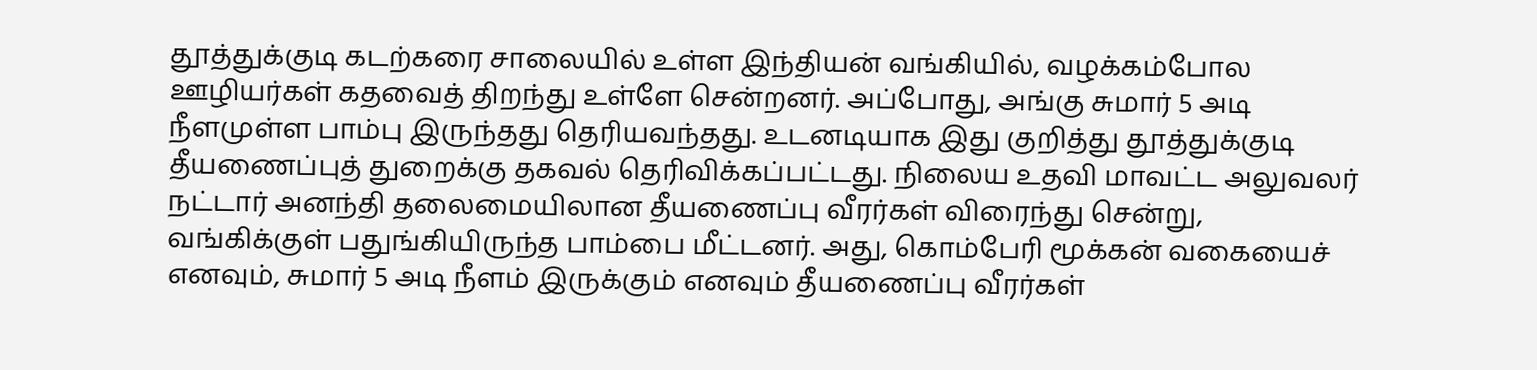தூத்துக்குடி கடற்கரை சாலையில் உள்ள இந்தியன் வங்கியில், வழக்கம்போல ஊழியர்கள் கதவைத் திறந்து உள்ளே சென்றனர். அப்போது, அங்கு சுமார் 5 அடி நீளமுள்ள பாம்பு இருந்தது தெரியவந்தது. உடனடியாக இது குறித்து தூத்துக்குடி தீயணைப்புத் துறைக்கு தகவல் தெரிவிக்கப்பட்டது. நிலைய உதவி மாவட்ட அலுவலர் நட்டார் அனந்தி தலைமையிலான தீயணைப்பு வீரர்கள் விரைந்து சென்று, வங்கிக்குள் பதுங்கியிருந்த பாம்பை மீட்டனர். அது, கொம்பேரி மூக்கன் வகையைச் எனவும், சுமார் 5 அடி நீளம் இருக்கும் எனவும் தீயணைப்பு வீரர்கள்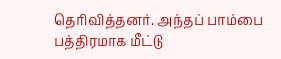தெரிவித்தனர். அந்தப் பாம்பை பத்திரமாக மீட்டு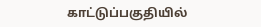காட்டுப்பகுதியில்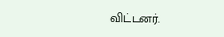விட்டனர்.